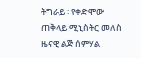ትግራይ ፡ የቀድሞው ጠቅላይ ሚኒስትር መለስ ዜናዊ ልጅ ሰምሃል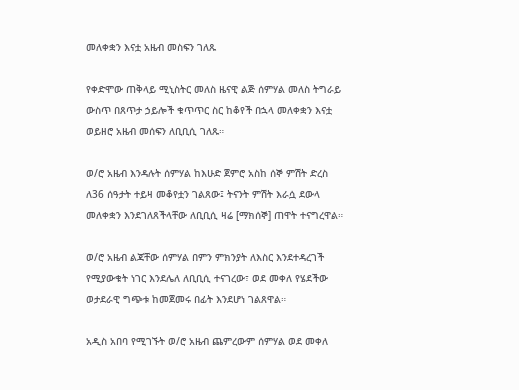መለቀቋን እናቷ አዜብ መስፍን ገለጹ

የቀድሞው ጠቅላይ ሚኒስትር መለስ ዜናዊ ልጅ ሰምሃል መለስ ትግራይ ውስጥ በጸጥታ ኃይሎች ቁጥጥር ስር ከቆየች በኋላ መለቀቋን እናቷ ወይዘሮ አዜብ መሰፍን ለቢቢሲ ገለጹ።

ወ/ሮ አዜብ እንዳሉት ሰምሃል ከእሁድ ጀምሮ አስከ ሰኞ ምሽት ድረስ ለ36 ሰዓታት ተይዛ መቆየቷን ገልጸው፤ ትናንት ምሽት እራሷ ደውላ መለቀቋን እንደገለጸችላቸው ለቢቢሲ ዛሬ [ማክሰኞ] ጠዋት ተናግረዋል።

ወ/ሮ አዜብ ልጃቸው ሰምሃል በምን ምክንያት ለእስር እንደተዳረገች የሚያውቁት ነገር እንደሌለ ለቢቢሲ ተናገረው፣ ወደ መቀለ የሄደችው ወታደራዊ ግጭቱ ከመጀመሩ በፊት እንደሆነ ገልጸዋል።

አዲስ አበባ የሚገኙት ወ/ሮ አዜብ ጨምረውም ሰምሃል ወደ መቀለ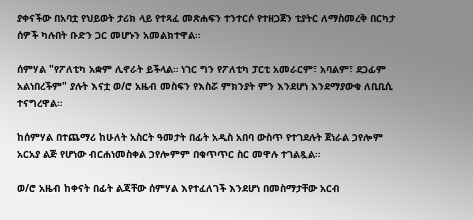ያቀናችው በአባቷ የህይወት ታሪክ ላይ የተጻፈ መጽሐፍን ተንተርሶ የተዘጋጀን ቲያትር ለማስመረቅ በርካታ ሰዎች ካሉበት ቡድን ጋር መሆኑን አመልክተዋል።

ሰምሃል "የፖለቲካ አቋም ሊኖራት ይችላል። ነገር ግን የፖለቲካ ፓርቲ አመራርም፣ አባልም፣ ደጋፊም አልነበረችም" ያሉት እናቷ ወ/ሮ አዜብ መስፍን የእስሯ ምክንያት ምን እንደሆነ እንደማያውቁ ለቢቢሲ ተናግረዋል።

ከሰምሃል በተጨማሪ ከሁለት አስርት ዓመታት በፊት አዲስ አበባ ውስጥ የተገደሉት ጀነራል ኃየሎም አርአያ ልጅ የሆነው ብርሐነመስቀል ኃየሎምም በቁጥጥር ስር መዋሉ ተገልጿል።

ወ/ሮ አዜብ ከቀናት በፊት ልጃቸው ሰምሃል እየተፈለገች እንደሆነ በመስማታቸው አርብ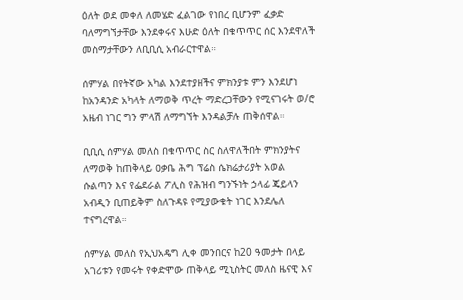ዕለት ወደ መቀለ ለመሄድ ፈልገው የነበረ ቢሆንም ፈቃድ ባለማግኘታቸው እንደቀሩና እሁድ ዕለት በቁጥጥር ሰር እንደዋለች መስማታቸውን ለቢቢሲ አብራርተዋል።

ሰምሃል በየትኛው አካል እንደተያዘችና ምክንያቱ ምን እንደሆነ ከአንዳንድ አካላት ለማወቅ ጥረት ማድረጋቸውን የሚናገሩት ወ/ሮ አዜብ ነገር ግን ምላሽ ለማግኘት እንዳልቻሉ ጠቅሰዋል።

ቢቢሲ ሰምሃል መለስ በቁጥጥር ስር ስለዋለችበት ምክንያትና ለማወቅ ከጠቅላይ ዐቃቤ ሕግ ፕሬስ ሴክሬታሪያት አወል ሱልጣን እና የፌደራል ፖሊስ የሕዝብ ግንኙነት ኃላፊ ጄይላን አብዲን ቢጠይቅም ስለጉዳዩ የሚያውቁት ነገር እንደሌለ ተናግረዋል።

ሰምሃል መለስ የኢህአዴግ ሊቀ መንበርና ከ20 ዓመታት በላይ አገሪቱን የመሩት የቀድሞው ጠቅላይ ሚኒስትር መለስ ዜናዊ እና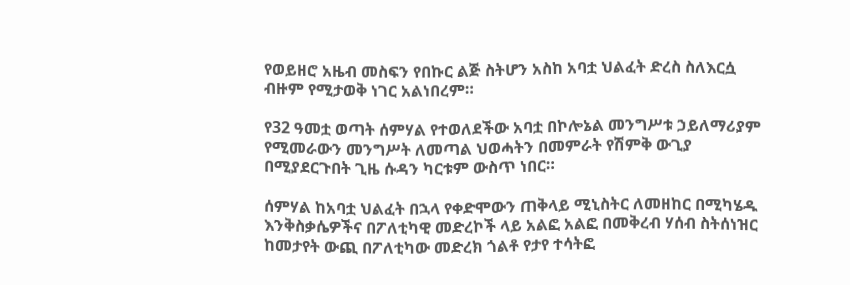የወይዘሮ አዜብ መስፍን የበኩር ልጅ ስትሆን አስከ አባቷ ህልፈት ድረስ ስለእርሷ ብዙም የሚታወቅ ነገር አልነበረም።

የ32 ዓመቷ ወጣት ሰምሃል የተወለደችው አባቷ በኮሎኔል መንግሥቱ ኃይለማሪያም የሚመራውን መንግሥት ለመጣል ህወሓትን በመምራት የሽምቅ ውጊያ በሚያደርጉበት ጊዜ ሱዳን ካርቱም ውስጥ ነበር።

ሰምሃል ከአባቷ ህልፈት በኋላ የቀድሞውን ጠቅላይ ሚኒስትር ለመዘከር በሚካሄዱ እንቅስቃሴዎችና በፖለቲካዊ መድረኮች ላይ አልፎ አልፎ በመቅረብ ሃሰብ ስትሰነዝር ከመታየት ውጪ በፖለቲካው መድረክ ጎልቶ የታየ ተሳትፎ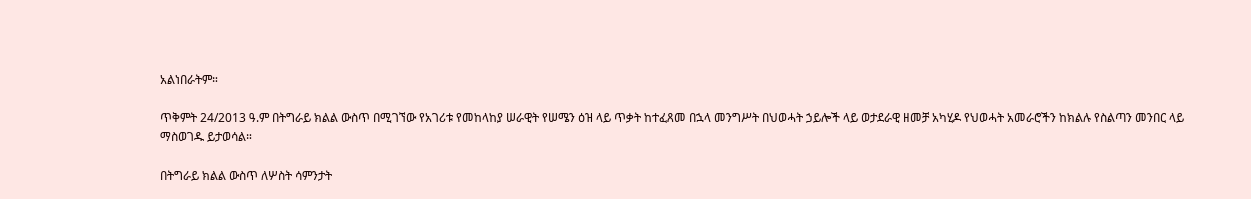አልነበራትም።

ጥቅምት 24/2013 ዓ.ም በትግራይ ክልል ውስጥ በሚገኘው የአገሪቱ የመከላከያ ሠራዊት የሠሜን ዕዝ ላይ ጥቃት ከተፈጸመ በኋላ መንግሥት በህወሓት ኃይሎች ላይ ወታደራዊ ዘመቻ አካሂዶ የህወሓት አመራሮችን ከክልሉ የስልጣን መንበር ላይ ማስወገዱ ይታወሳል።

በትግራይ ክልል ውስጥ ለሦስት ሳምንታት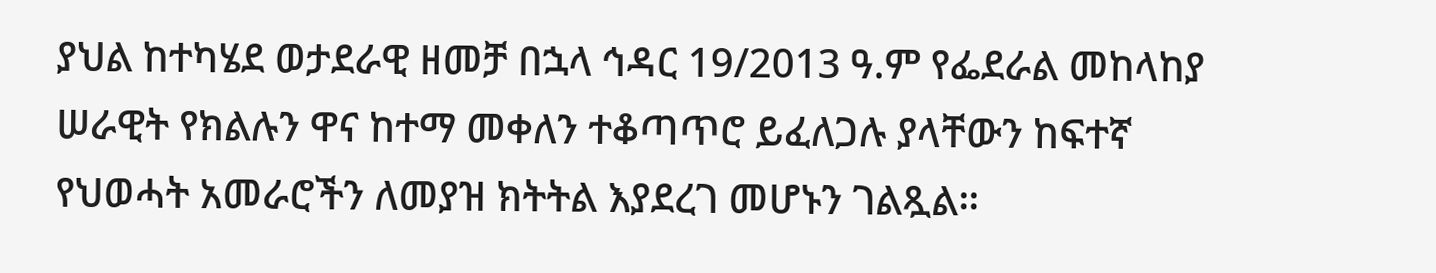ያህል ከተካሄደ ወታደራዊ ዘመቻ በኋላ ኅዳር 19/2013 ዓ.ም የፌደራል መከላከያ ሠራዊት የክልሉን ዋና ከተማ መቀለን ተቆጣጥሮ ይፈለጋሉ ያላቸውን ከፍተኛ የህወሓት አመራሮችን ለመያዝ ክትትል እያደረገ መሆኑን ገልጿል።